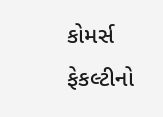કોમર્સ ફેકલ્ટીનો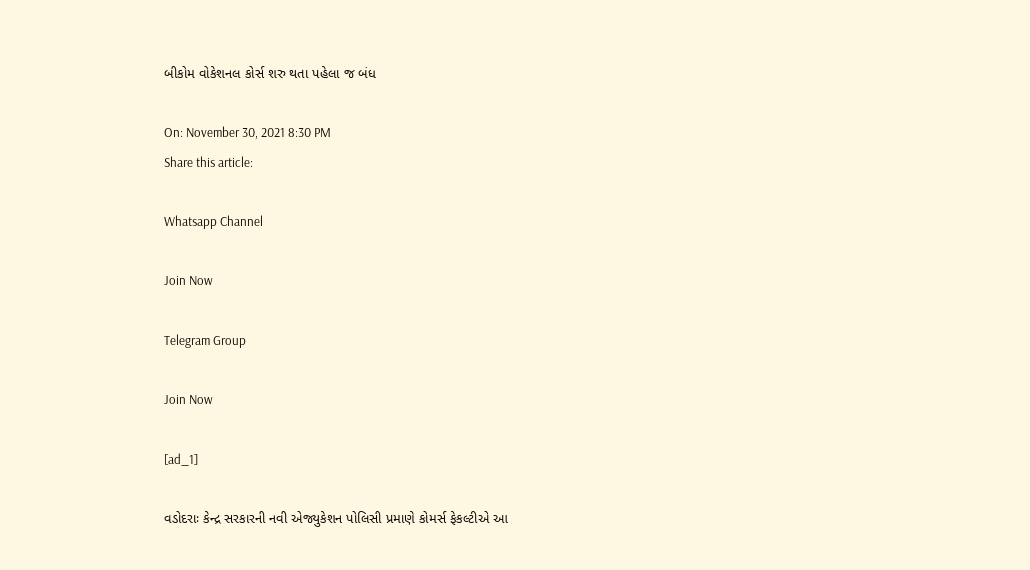બીકોમ વોકેશનલ કોર્સ શરુ થતા પહેલા જ બંધ

On: November 30, 2021 8:30 PM
Share this article:

Whatsapp Channel

Join Now

Telegram Group

Join Now

[ad_1]

વડોદરાઃ કેન્દ્ર સરકારની નવી એજ્યુકેશન પોલિસી પ્રમાણે કોમર્સ ફેકલ્ટીએ આ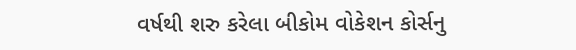વર્ષથી શરુ કરેલા બીકોમ વોકેશન કોર્સનુ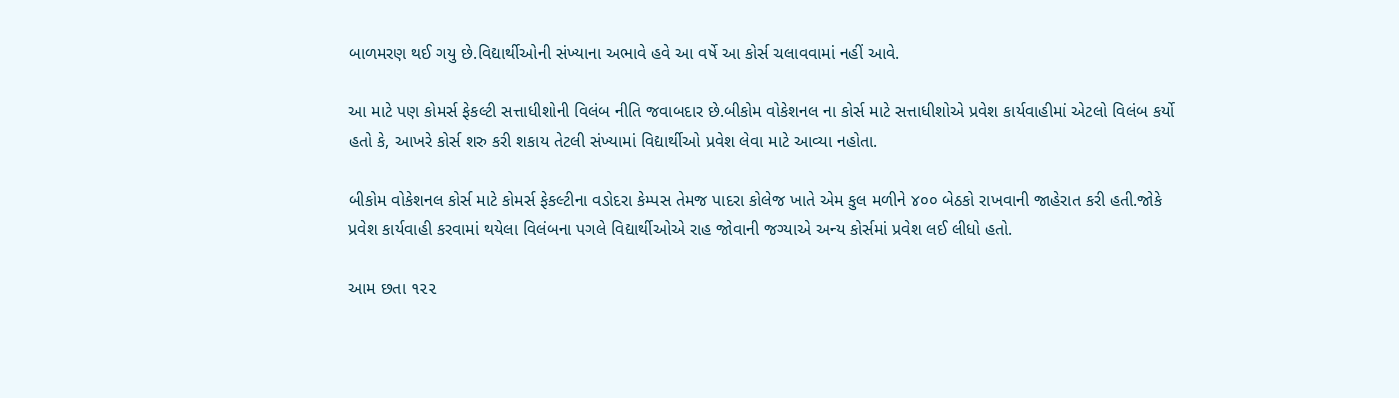બાળમરણ થઈ ગયુ છે.વિદ્યાર્થીઓની સંખ્યાના અભાવે હવે આ વર્ષે આ કોર્સ ચલાવવામાં નહીં આવે.

આ માટે પણ કોમર્સ ફેકલ્ટી સત્તાધીશોની વિલંબ નીતિ જવાબદાર છે.બીકોમ વોકેશનલ ના કોર્સ માટે સત્તાધીશોએ પ્રવેશ કાર્યવાહીમાં એટલો વિલંબ કર્યો હતો કે, આખરે કોર્સ શરુ કરી શકાય તેટલી સંખ્યામાં વિદ્યાર્થીઓ પ્રવેશ લેવા માટે આવ્યા નહોતા.

બીકોમ વોકેશનલ કોર્સ માટે કોમર્સ ફેકલ્ટીના વડોદરા કેમ્પસ તેમજ પાદરા કોલેજ ખાતે એમ કુલ મળીને ૪૦૦ બેઠકો રાખવાની જાહેરાત કરી હતી.જોકે પ્રવેશ કાર્યવાહી કરવામાં થયેલા વિલંબના પગલે વિદ્યાર્થીઓએ રાહ જોવાની જગ્યાએ અન્ય કોર્સમાં પ્રવેશ લઈ લીધો હતો.

આમ છતા ૧૨૨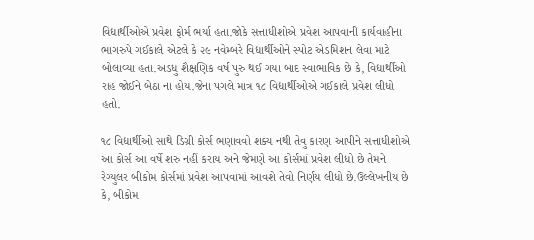વિદ્યાર્થીઓએ પ્રવેશ ફોર્મ ભર્યા હતા.જોકે સત્તાધીશોએ પ્રવેશ આપવાની કાર્યવાહીના ભાગરુપે ગઈકાલે એટલે કે ૨૯ નવેમ્બરે વિદ્યાર્થીઓને સ્પોટ એડમિશન લેવા માટે બોલાવ્યા હતા.અડધુ શૈક્ષણિક વર્ષ પુરુ થઈ ગયા બાદ સ્વાભાવિક છે કે, વિદ્યાર્થીઓ રાહ જોઈને બેઠા ના હોય.જેના પગલે માત્ર ૧૮ વિદ્યાર્થીઓએ ગઈકાલે પ્રવેશ લીધો હતો.

૧૮ વિદ્યાર્થીઓ સાથે ડિગ્રી કોર્સ ભણાવવો શક્ય નથી તેવુ કારણ આપીને સત્તાધીશોએ આ કોર્સ આ વર્ષે શરુ નહીં કરાય અને જેમણે આ કોર્સમાં પ્રવેશ લીધો છે તેમને રેગ્યુલર બીકોમ કોર્સમાં પ્રવેશ આપવામાં આવશે તેવો નિર્ણય લીધો છે.ઉલ્લેખનીય છે કે, બીકોમ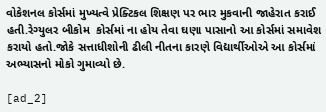વોકેશનલ કોર્સમાં મુખ્યત્વે પ્રેક્ટિકલ શિક્ષણ પર ભાર મુકવાની જાહેરાત કરાઈ હતી.રેગ્યુલર બીકોમ  કોર્સમાં ના હોય તેવા ઘણા પાસાનો આ કોર્સમાં સમાવેશ કરાયો હતો.જોકે સત્તાધીશોની ઢીલી નીતના કારણે વિદ્યાર્થીઓએ આ કોર્સમાં અભ્યાસનો મોકો ગુમાવ્યો છે.

[ad_2]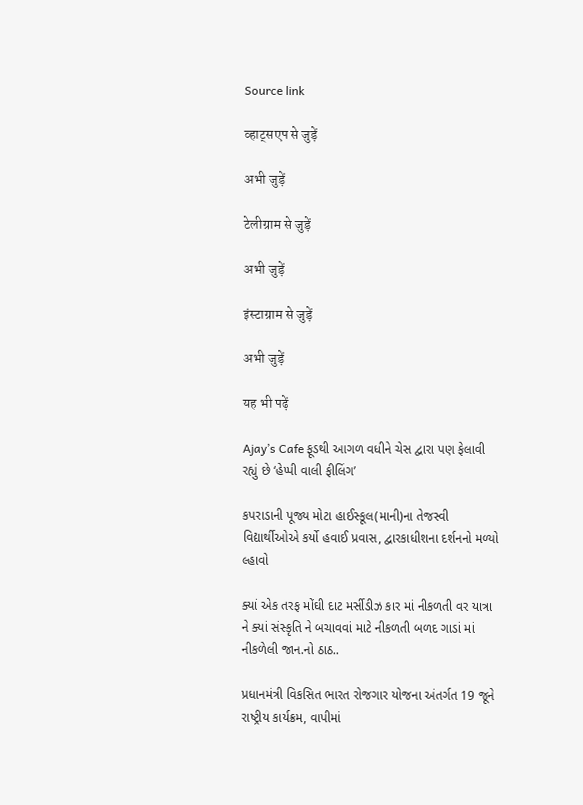Source link

व्हाट्सएप से जुड़ें

अभी जुड़ें

टेलीग्राम से जुड़ें

अभी जुड़ें

इंस्टाग्राम से जुड़ें

अभी जुड़ें

यह भी पढ़ें

Ajay’s Cafe ફૂડથી આગળ વધીને ચેસ દ્વારા પણ ફેલાવી રહ્યું છે ‘હેપ્પી વાલી ફીલિંગ’

કપરાડાની પૂજ્ય મોટા હાઈસ્કૂલ(માની)ના તેજસ્વી વિદ્યાર્થીઓએ કર્યો હવાઈ પ્રવાસ, દ્વારકાધીશના દર્શનનો મળ્યો લ્હાવો

ક્યાં એક તરફ મોંઘી દાટ મર્સીડીઝ કાર માં નીકળતી વર યાત્રા ને ક્યાં સંસ્કૃતિ ને બચાવવાં માટે નીકળતી બળદ ગાડાં માં નીકળેલી જાન.નો ઠાઠ..

પ્રધાનમંત્રી વિકસિત ભારત રોજગાર યોજના અંતર્ગત 19 જૂને રાષ્ટ્રીય કાર્યક્રમ, વાપીમાં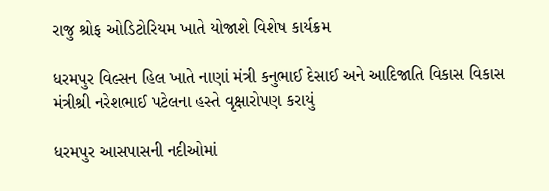રાજુ શ્રોફ ઓડિટોરિયમ ખાતે યોજાશે વિશેષ કાર્યક્રમ

ધરમપુર વિલ્સન હિલ ખાતે નાણાં મંત્રી કનુભાઈ દેસાઈ અને આદિજાતિ વિકાસ વિકાસ મંત્રીશ્રી નરેશભાઈ પટેલના હસ્તે વૃક્ષારોપણ કરાયું

ધરમપુર આસપાસની નદીઓમાં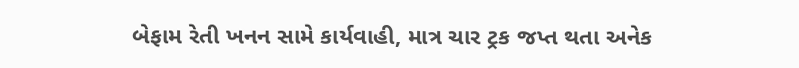બેફામ રેતી ખનન સામે કાર્યવાહી, માત્ર ચાર ટ્રક જપ્ત થતા અનેક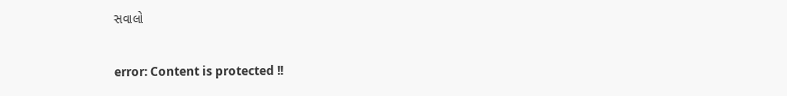સવાલો

error: Content is protected !!